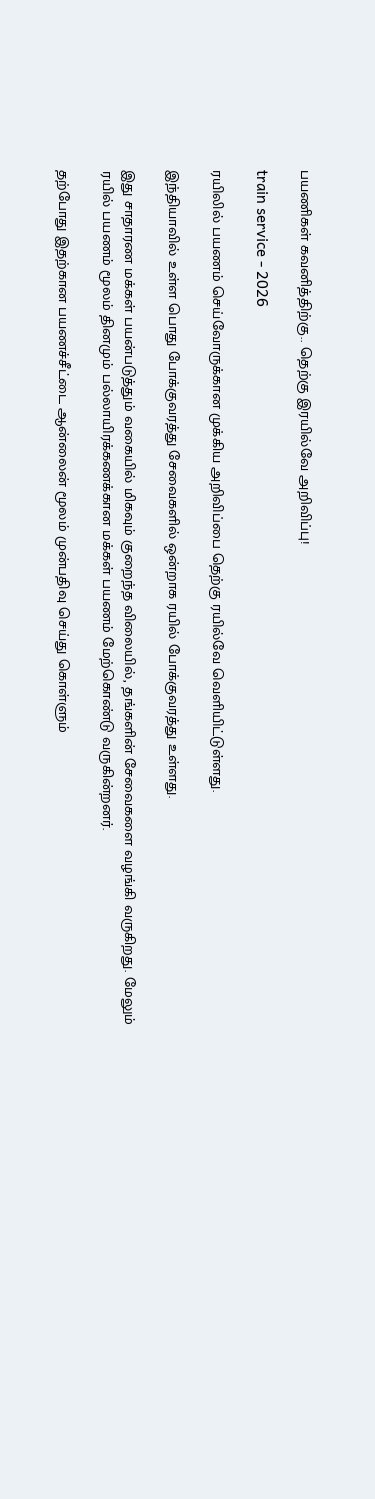பயணிகள் கவனித்திற்கு.. தெற்கு இரயில்வே அறிவிப்பு!

train service - 2026

ரயிலில் பயணம் செய்வோருக்கான முக்கிய அறிவிப்பை தெற்கு ரயில்வே வெளியிட்டுள்ளது.

இந்தியாவில் உள்ள பொது போக்குவரத்து சேவைகளில் ஒன்றாக ரயில் போக்குவரத்து உள்ளது.

இது சாதாரண மக்கள் பயன்படுத்தும் வகையில் மிகவும் குறைந்த விலையில், தங்களின் சேவைகளை வழங்கி வருகிறது. மேலும் ரயில் பயணம் மூலம் தினமும் பல்லாயிரக்கணக்கான மக்கள் பயணம் மேற்கொண்டு வருகின்றனர்.

தற்போது இதற்கான பயணச்சீட்டை ஆன்லைன் மூலம் முன்பதிவு செய்து கொள்ளும்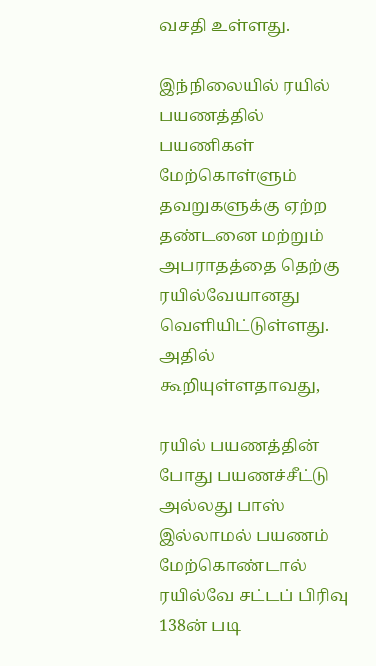வசதி உள்ளது.

இந்நிலையில் ரயில் பயணத்தில் பயணிகள் மேற்கொள்ளும் தவறுகளுக்கு ஏற்ற தண்டனை மற்றும் அபராதத்தை தெற்கு ரயில்வேயானது வெளியிட்டுள்ளது. அதில் கூறியுள்ளதாவது,

ரயில் பயணத்தின் போது பயணச்சீட்டு அல்லது பாஸ் இல்லாமல் பயணம் மேற்கொண்டால் ரயில்வே சட்டப் பிரிவு 138ன் படி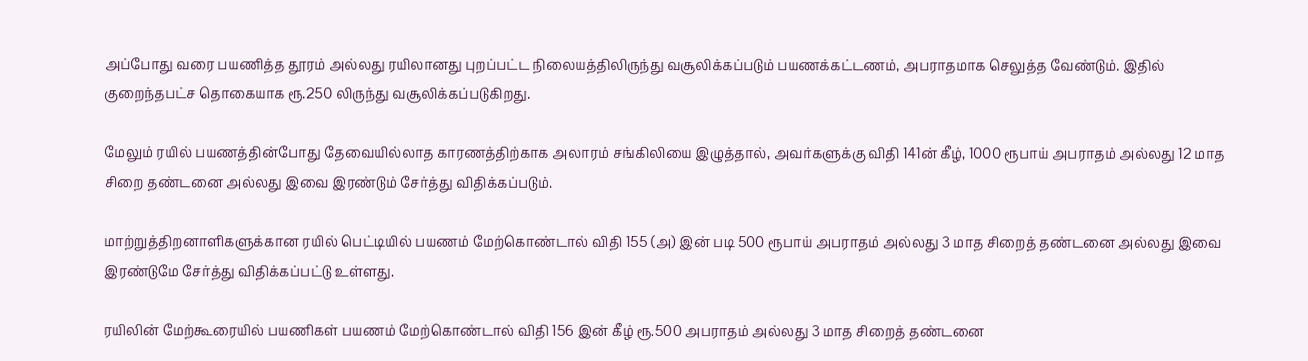அப்போது வரை பயணித்த தூரம் அல்லது ரயிலானது புறப்பட்ட நிலையத்திலிருந்து வசூலிக்கப்படும் பயணக்கட்டணம், அபராதமாக செலுத்த வேண்டும். இதில் குறைந்தபட்ச தொகையாக ரூ.250 லிருந்து வசூலிக்கப்படுகிறது.

மேலும் ரயில் பயணத்தின்போது தேவையில்லாத காரணத்திற்காக அலாரம் சங்கிலியை இழுத்தால், அவர்களுக்கு விதி 141ன் கீழ், 1000 ரூபாய் அபராதம் அல்லது 12 மாத சிறை தண்டனை அல்லது இவை இரண்டும் சேர்த்து விதிக்கப்படும்.

மாற்றுத்திறனாளிகளுக்கான ரயில் பெட்டியில் பயணம் மேற்கொண்டால் விதி 155 (அ) இன் படி 500 ரூபாய் அபராதம் அல்லது 3 மாத சிறைத் தண்டனை அல்லது இவை இரண்டுமே சேர்த்து விதிக்கப்பட்டு உள்ளது.

ரயிலின் மேற்கூரையில் பயணிகள் பயணம் மேற்கொண்டால் விதி 156 இன் கீழ் ரூ.500 அபராதம் அல்லது 3 மாத சிறைத் தண்டனை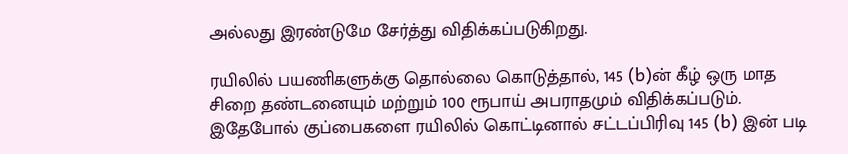அல்லது இரண்டுமே சேர்த்து விதிக்கப்படுகிறது.

ரயிலில் பயணிகளுக்கு தொல்லை கொடுத்தால், 145 (b)ன் கீழ் ஒரு மாத சிறை தண்டனையும் மற்றும் 100 ரூபாய் அபராதமும் விதிக்கப்படும். இதேபோல் குப்பைகளை ரயிலில் கொட்டினால் சட்டப்பிரிவு 145 (b) இன் படி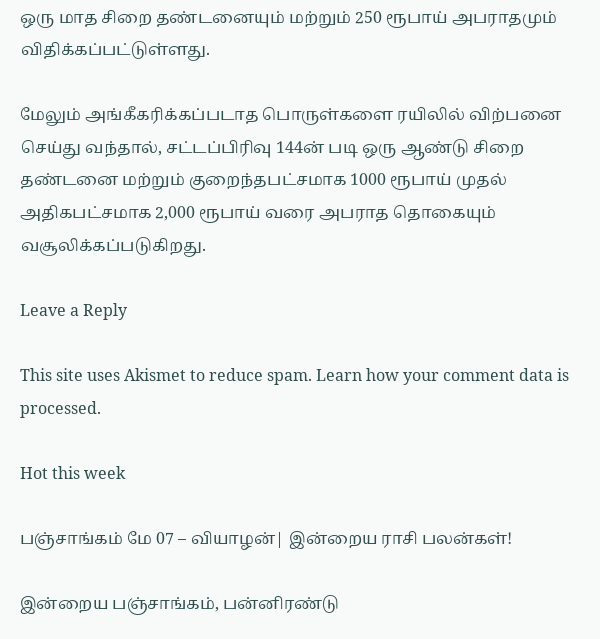ஒரு மாத சிறை தண்டனையும் மற்றும் 250 ரூபாய் அபராதமும் விதிக்கப்பட்டுள்ளது.

மேலும் அங்கீகரிக்கப்படாத பொருள்களை ரயிலில் விற்பனை செய்து வந்தால், சட்டப்பிரிவு 144ன் படி ஒரு ஆண்டு சிறை தண்டனை மற்றும் குறைந்தபட்சமாக 1000 ரூபாய் முதல் அதிகபட்சமாக 2,000 ரூபாய் வரை அபராத தொகையும் வசூலிக்கப்படுகிறது.

Leave a Reply

This site uses Akismet to reduce spam. Learn how your comment data is processed.

Hot this week

பஞ்சாங்கம் மே 07 – வியாழன்| இன்றைய ராசி பலன்கள்!

இன்றைய பஞ்சாங்கம், பன்னிரண்டு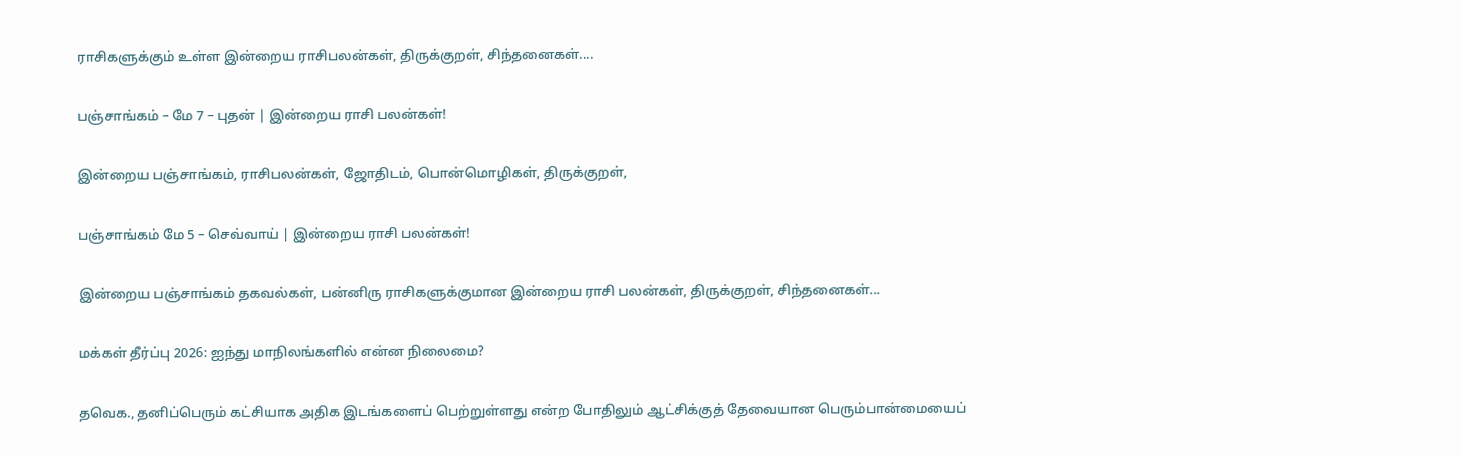ராசிகளுக்கும் உள்ள இன்றைய ராசிபலன்கள், திருக்குறள், சிந்தனைகள்....

பஞ்சாங்கம் – மே 7 – புதன் | இன்றைய ராசி பலன்கள்!

இன்றைய பஞ்சாங்கம், ராசிபலன்கள், ஜோதிடம், பொன்மொழிகள், திருக்குறள்,

பஞ்சாங்கம் மே 5 – செவ்வாய் | இன்றைய ராசி பலன்கள்!

இன்றைய பஞ்சாங்கம் தகவல்கள், பன்னிரு ராசிகளுக்குமான இன்றைய ராசி பலன்கள், திருக்குறள், சிந்தனைகள்...

மக்கள் தீர்ப்பு 2026: ஐந்து மாநிலங்களில் என்ன நிலைமை?

தவெக., தனிப்பெரும் கட்சியாக அதிக இடங்களைப் பெற்றுள்ளது என்ற போதிலும் ஆட்சிக்குத் தேவையான பெரும்பான்மையைப்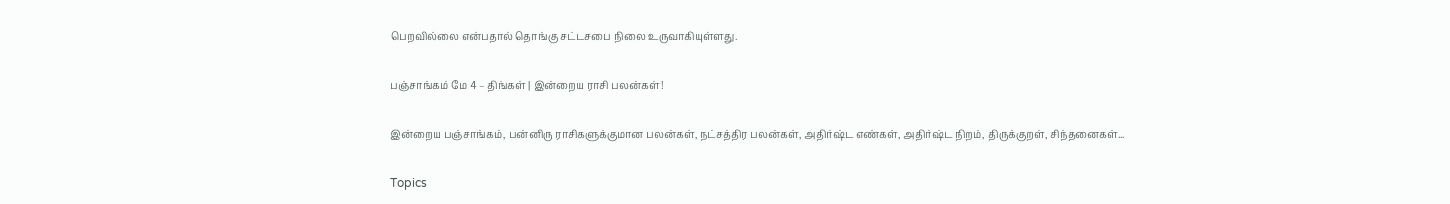பெறவில்லை என்பதால் தொங்கு சட்டசபை நிலை உருவாகியுள்ளது.

பஞ்சாங்கம் மே 4 – திங்கள் | இன்றைய ராசி பலன்கள்!

இன்றைய பஞ்சாங்கம், பன்னிரு ராசிகளுக்குமான பலன்கள், நட்சத்திர பலன்கள், அதிர்ஷ்ட எண்கள், அதிர்ஷ்ட நிறம், திருக்குறள், சிந்தனைகள்...

Topics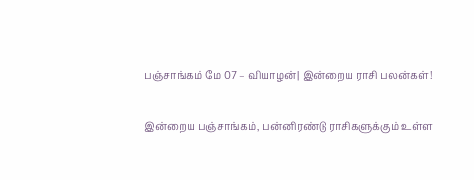பஞ்சாங்கம் மே 07 – வியாழன்| இன்றைய ராசி பலன்கள்!

இன்றைய பஞ்சாங்கம், பன்னிரண்டு ராசிகளுக்கும் உள்ள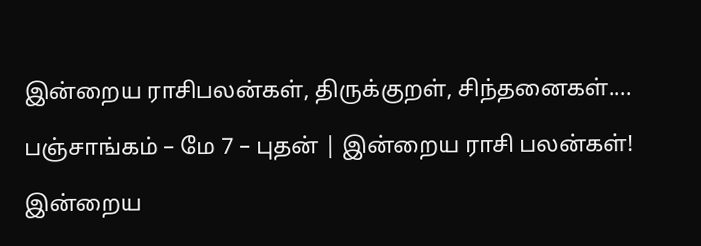இன்றைய ராசிபலன்கள், திருக்குறள், சிந்தனைகள்....

பஞ்சாங்கம் – மே 7 – புதன் | இன்றைய ராசி பலன்கள்!

இன்றைய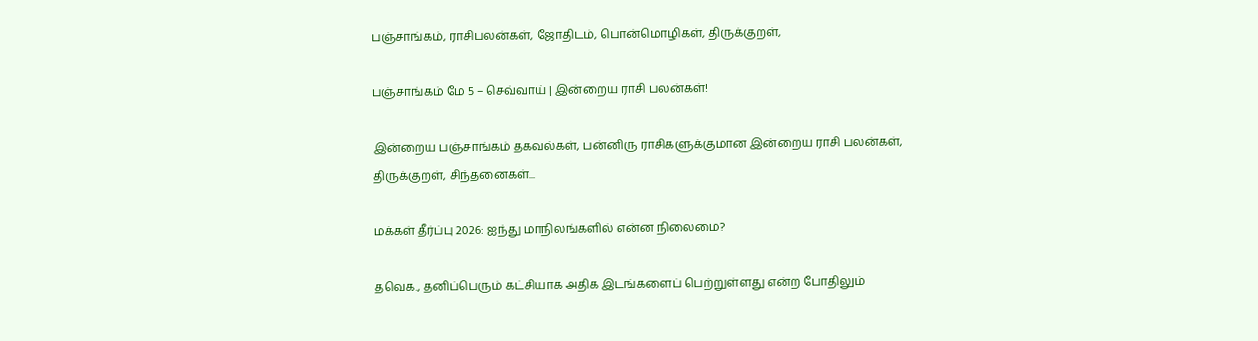பஞ்சாங்கம், ராசிபலன்கள், ஜோதிடம், பொன்மொழிகள், திருக்குறள்,

பஞ்சாங்கம் மே 5 – செவ்வாய் | இன்றைய ராசி பலன்கள்!

இன்றைய பஞ்சாங்கம் தகவல்கள், பன்னிரு ராசிகளுக்குமான இன்றைய ராசி பலன்கள், திருக்குறள், சிந்தனைகள்...

மக்கள் தீர்ப்பு 2026: ஐந்து மாநிலங்களில் என்ன நிலைமை?

தவெக., தனிப்பெரும் கட்சியாக அதிக இடங்களைப் பெற்றுள்ளது என்ற போதிலும்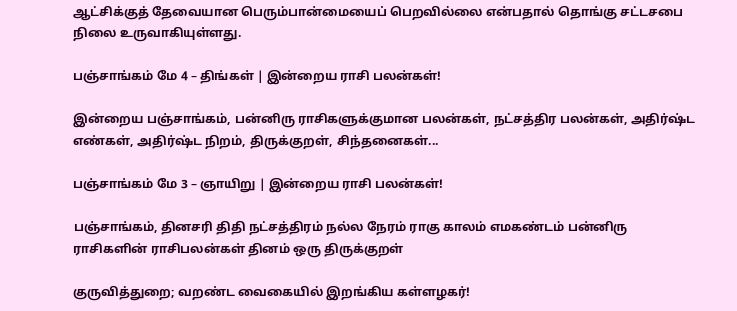ஆட்சிக்குத் தேவையான பெரும்பான்மையைப் பெறவில்லை என்பதால் தொங்கு சட்டசபை நிலை உருவாகியுள்ளது.

பஞ்சாங்கம் மே 4 – திங்கள் | இன்றைய ராசி பலன்கள்!

இன்றைய பஞ்சாங்கம், பன்னிரு ராசிகளுக்குமான பலன்கள், நட்சத்திர பலன்கள், அதிர்ஷ்ட எண்கள், அதிர்ஷ்ட நிறம், திருக்குறள், சிந்தனைகள்...

பஞ்சாங்கம் மே 3 – ஞாயிறு | இன்றைய ராசி பலன்கள்!

பஞ்சாங்கம், தினசரி திதி நட்சத்திரம் நல்ல நேரம் ராகு காலம் எமகண்டம் பன்னிரு ராசிகளின் ராசிபலன்கள் தினம் ஒரு திருக்குறள்

குருவித்துறை; வறண்ட வைகையில் இறங்கிய கள்ளழகர்!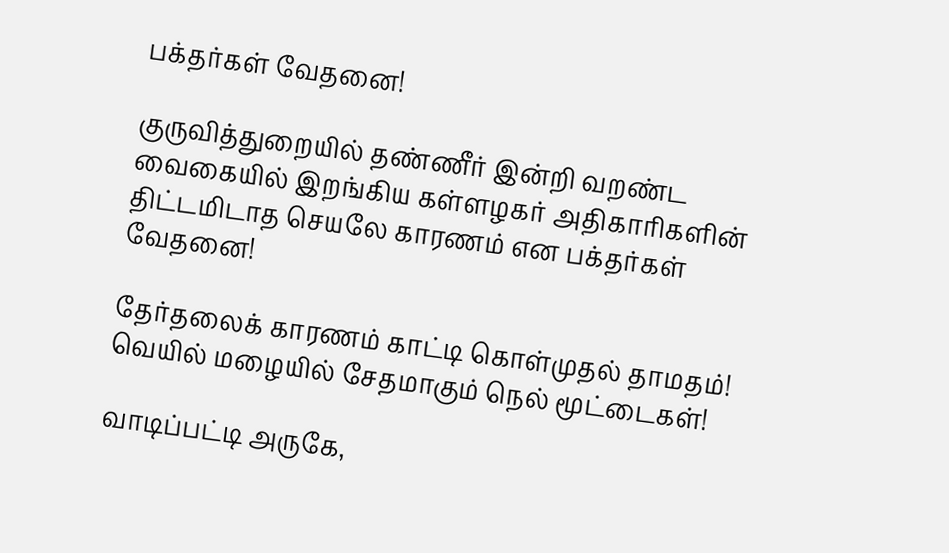பக்தர்கள் வேதனை!

குருவித்துறையில் தண்ணீர் இன்றி வறண்ட வைகையில் இறங்கிய கள்ளழகர் அதிகாரிகளின் திட்டமிடாத செயலே காரணம் என பக்தர்கள் வேதனை!

தேர்தலைக் காரணம் காட்டி கொள்முதல் தாமதம்! வெயில் மழையில் சேதமாகும் நெல் மூட்டைகள்!

வாடிப்பட்டி அருகே,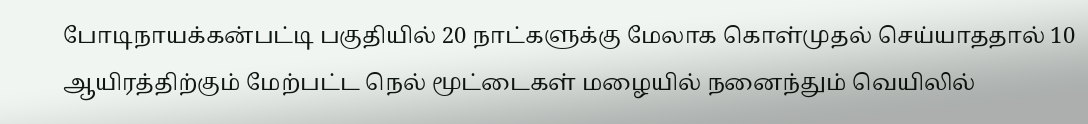போடிநாயக்கன்பட்டி பகுதியில் 20 நாட்களுக்கு மேலாக கொள்முதல் செய்யாததால் 10 ஆயிரத்திற்கும் மேற்பட்ட நெல் மூட்டைகள் மழையில் நனைந்தும் வெயிலில்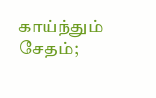காய்ந்தும் சேதம்;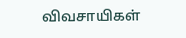விவசாயிகள்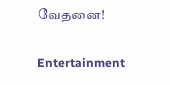வேதனை!

Entertainment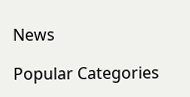News

Popular Categories